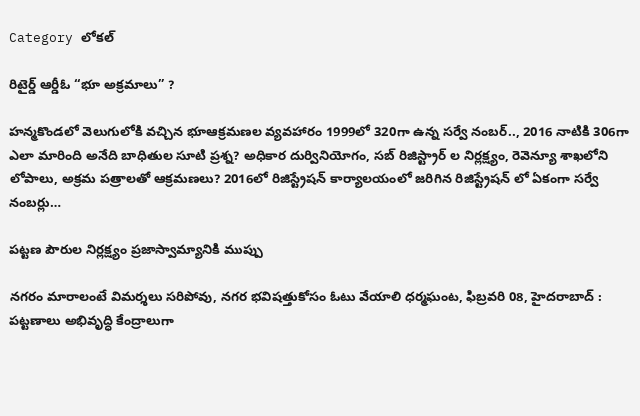Category లోకల్

రిటైర్డ్ ఆర్డీఓ “భూ అక్రమాలు” ?

హన్మకొండలో వెలుగులోకి వచ్చిన భూఆక్రమణల వ్యవహారం 1999లో 320గా ఉన్న సర్వే నంబర్.., 2016 నాటికి 306గా ఎలా మారింది అనేది బాధితుల సూటి ప్రశ్న? అధికార దుర్వినియోగం, సబ్ రిజిస్ట్రార్ ల నిర్లక్ష్యం, రెవెన్యూ శాఖలోని లోపాలు, అక్రమ పత్రాలతో ఆక్రమణలు? 2016లో రిజిస్ట్రేషన్ కార్యాలయంలో జరిగిన రిజిస్ట్రేషన్ లో ఏకంగా సర్వే నంబర్లు…

పట్టణ పౌరుల నిర్లక్ష్యం ప్రజాస్వామ్యానికి ముప్పు

నగరం మారాలంటే విమర్శలు సరిపోవు, నగర భవిషత్తుకోసం ఓటు వేయాలి ధర్మఘంట, ఫిబ్రవరి 08, హైదరాబాద్ : పట్టణాలు అభివృద్ధి కేంద్రాలుగా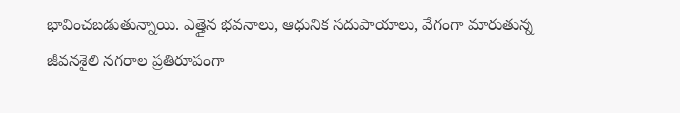భావించబడుతున్నాయి. ఎత్తైన భవనాలు, ఆధునిక సదుపాయాలు, వేగంగా మారుతున్న జీవనశైలి నగరాల ప్రతిరూపంగా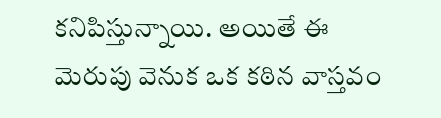కనిపిస్తున్నాయి. అయితే ఈ మెరుపు వెనుక ఒక కఠిన వాస్తవం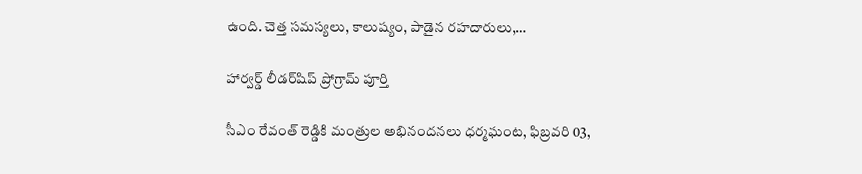ఉంది. చెత్త సమస్యలు, కాలుష్యం, పాడైన రహదారులు,…

హార్వర్డ్ లీడర్‌షిప్ ప్రోగ్రామ్ పూర్తి

సీఎం రేవంత్ రెడ్డికి మంత్రుల అభినందనలు ధర్మఘంట, ఫిబ్రవరి 03,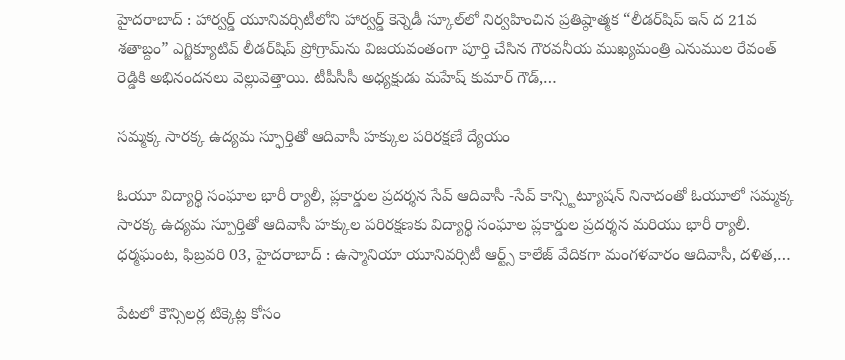హైదరాబాద్ : హార్వర్డ్ యూనివర్సిటీలోని హార్వర్డ్ కెన్నెడీ స్కూల్‌లో నిర్వహించిన ప్రతిష్ఠాత్మక “లీడర్‌షిప్ ఇన్ ద 21వ శతాబ్దం” ఎగ్జిక్యూటివ్ లీడర్‌షిప్ ప్రోగ్రామ్‌ను విజయవంతంగా పూర్తి చేసిన గౌరవనీయ ముఖ్యమంత్రి ఎనుముల రేవంత్ రెడ్డికి అభినందనలు వెల్లువెత్తాయి. టీపీసీసీ అధ్యక్షుడు మహేష్ కుమార్ గౌడ్,…

సమ్మక్క సారక్క ఉద్యమ స్ఫూర్తితో ఆదివాసీ హక్కుల పరిరక్షణే ద్యేయం

ఓయూ విద్యార్థి సంఘాల భారీ ర్యాలీ, ప్లకార్డుల ప్రదర్శన సేవ్ ఆదివాసీ -సేవ్ కాన్స్టిట్యూషన్ నినాదంతో ఓయూలో సమ్మక్క సారక్క ఉద్యమ స్పూర్తితో ఆదివాసీ హక్కుల పరిరక్షణకు విద్యార్థి సంఘాల ప్లకార్డుల ప్రదర్శన మరియు భారీ ర్యాలీ. ధర్మఘంట, ఫిబ్రవరి 03, హైదరాబాద్ : ఉస్మానియా యూనివర్సిటీ ఆర్ట్స్ కాలేజ్ వేదికగా మంగళవారం ఆదివాసీ, దళిత,…

పేటలో కౌన్సిలర్ల టిక్కెట్ల కోసం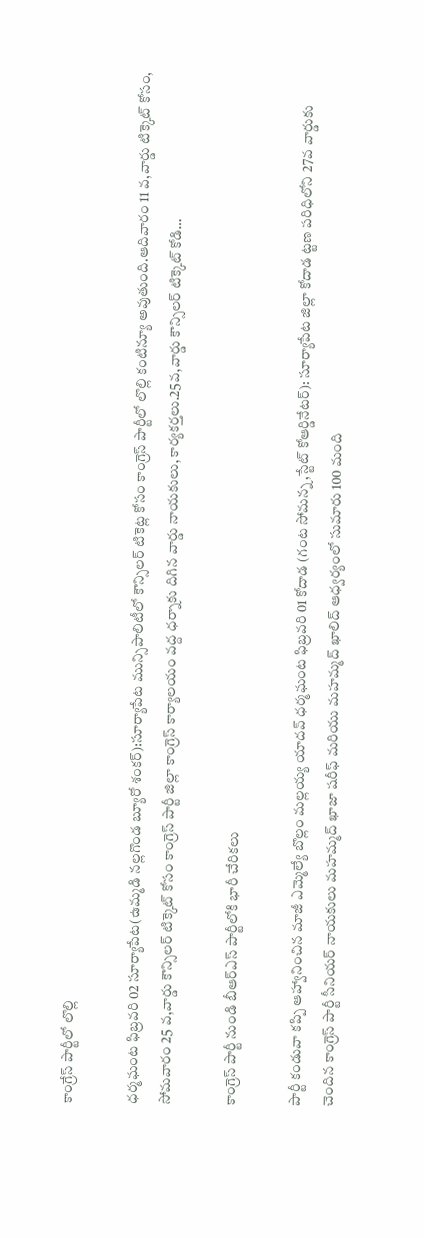కాంగ్రేస్ పార్టీలో లొల్లి

ధర్మఘంట ఫిబ్రవరి 02 సూర్యాపేట(ఉమ్మడి నల్లగొండ బ్యూరో శంకర్):సూర్యాపేట మున్సిపాలిటీలో కౌన్సిలర్ టికెట్ల కోసం కాంగ్రెస్ పార్టీలో లొల్లి కంటిన్యూ అవుతుంది.ఆదివారం 11 వ,వార్డు టిక్కెట్ కోసం, సోమవారం 25 వ,వార్డు కౌన్సిలర్ టిక్కెట్ కోసం కాంగ్రెస్ పార్టీ జిల్లా కాంగ్రెస్ కార్యాలయం వద్ద ధర్నాకు దిగిన వార్డు నాయకులు, కార్యకర్తలు.25వ,వార్డు కౌన్సిలర్ టిక్కెట్ కోడి…

కాంగ్రెస్ పార్టీ నుండి బీఆర్ఎస్ పార్టీలోకి భారీ చేరికలు

పార్టీ కండువా కప్పి ఆహ్వానించిన మాజీ ఎమ్మెల్యే బొల్లం మల్లయ్య యాదవ్ ధర్మఘంట ఫిబ్రవరి 01 కోదాడ (గంట సోమన్న,స్టేట్ కోఆర్డినేటర్): సూర్యాపేట జిల్లా కోదాడ ట్టణ పరిధిలోని 27వ వార్డుకు చెందిన కాంగ్రెస్ పార్టీ సీనియర్ నాయకులు మహమ్మద్ ఖాజా షరీఫ్ మరియు మహమ్మద్ ఖాలిద్ ఆధ్వర్యంలో సుమారు 100 మంది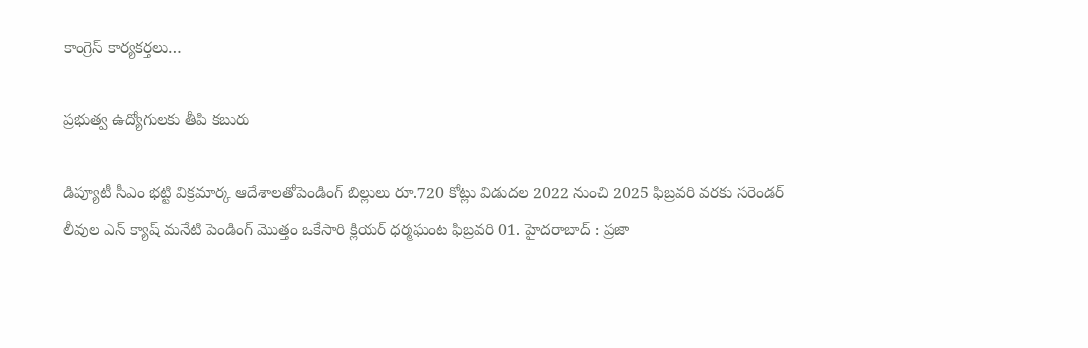కాంగ్రెస్ కార్యకర్తలు…

ప్రభుత్వ ఉద్యోగులకు తీపి కబురు

డిప్యూటీ సీఎం భట్టి విక్రమార్క ఆదేశాలతోపెండింగ్ బిల్లులు రూ.720 కోట్లు విడుదల 2022 నుంచి 2025 ఫిబ్రవరి వరకు సరెండర్ లీవుల ఎన్ క్యాష్ మనేటి పెండింగ్ మొత్తం ఒకేసారి క్లియర్ ధర్మఘంట ఫిబ్రవరి 01. హైదరాబాద్ : ప్రజా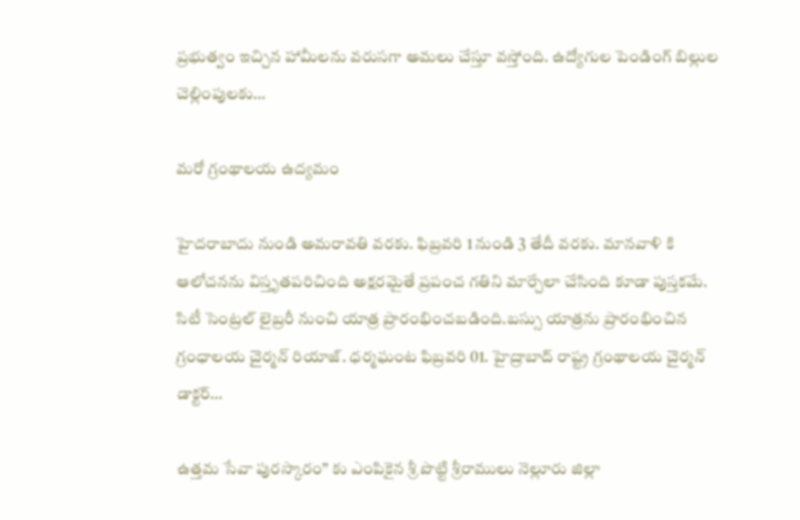ప్రభుత్వం ఇచ్చిన హామీలను వరుసగా అమలు చేస్తూ వస్తోంది. ఉద్యోగుల పెండింగ్ బిల్లుల చెల్లింపులకు…

మరో గ్రంథాలయ ఉద్యమం

హైదరాబాదు నుండి అమరావతి వరకు. ఫిబ్రవరి 1 నుండి 3 తేదీ వరకు. మానవాళి కి ఆలోచనను విస్తృతపరిచింది అక్షరమైతే ప్రపంచ గతిని మార్చేలా చేసింది కూడా పుస్తకమే. సిటీ సెంట్రల్ లైబ్రరీ నుంచి యాత్ర ప్రారంభించబడింది.బస్సు యాత్రను ప్రారంభించిన గ్రంధాలయ చైర్మన్ రియాజ్. ధర్మఘంట ఫిబ్రవరి 01. హైద్రాబాద్ రాష్ట్ర గ్రంథాలయ చైర్మన్ డాక్టర్…

ఉత్తమ సేవా పురస్కారం” కు ఎంపికైన శ్రీ పొట్టి శ్రీరాములు నెల్లూరు జిల్లా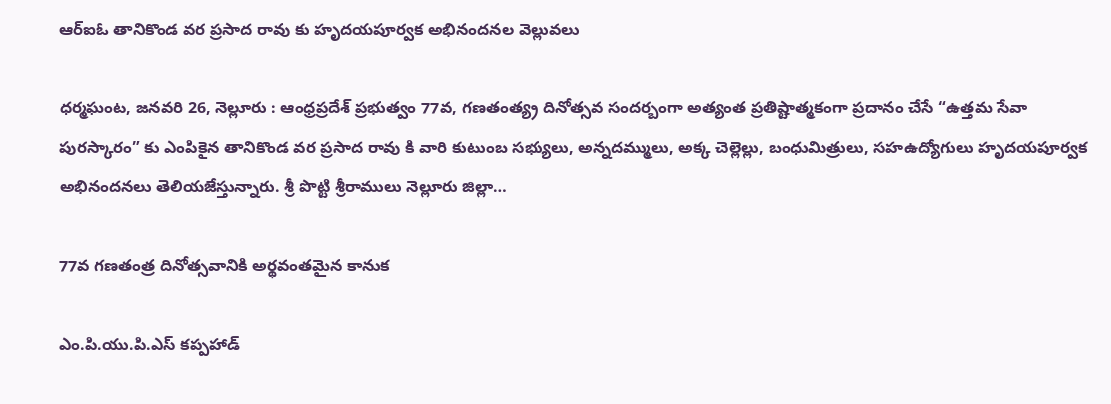ఆర్ఐఓ తానికొండ వర ప్రసాద రావు కు హృదయపూర్వక అభినందనల వెల్లువలు

ధర్మఘంట, జనవరి 26, నెల్లూరు : ఆంధ్రప్రదేశ్ ప్రభుత్వం 77వ, గణతంత్య్ర దినోత్సవ సందర్బంగా అత్యంత ప్రతిష్టాత్మకంగా ప్రదానం చేసే “ఉత్తమ సేవా పురస్కారం” కు ఎంపికైన తానికొండ వర ప్రసాద రావు కి వారి కుటుంబ సభ్యులు, అన్నదమ్ములు, అక్క చెల్లెల్లు, బంధుమిత్రులు, సహఉద్యోగులు హృదయపూర్వక అభినందనలు తెలియజేస్తున్నారు. శ్రీ పొట్టి శ్రీరాములు నెల్లూరు జిల్లా…

77వ గణతంత్ర దినోత్సవానికి అర్థవంతమైన కానుక

ఎం.పి.యు.పి.ఎస్ కప్పహాడ్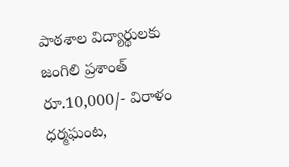పాఠశాల విద్యార్థులకు జంగిలి ప్రశాంత్ రూ.10,000/- విరాళం ధర్మఘంట,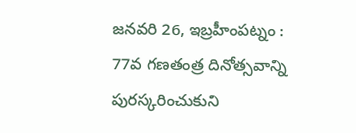జనవరి 26, ఇబ్రహీంపట్నం : 77వ గణతంత్ర దినోత్సవాన్ని పురస్కరించుకుని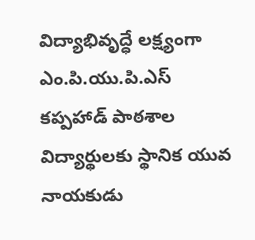విద్యాభివృద్ధే లక్ష్యంగా ఎం.పి.యు.పి.ఎస్ కప్పహాడ్ పాఠశాల విద్యార్థులకు స్థానిక యువ నాయకుడు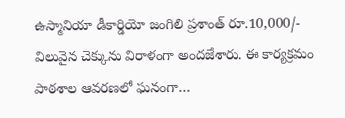ఉస్మానియా డీకార్డియో జంగిలి ప్రశాంత్ రూ.10,000/- విలువైన చెక్కును విరాళంగా అందజేశారు. ఈ కార్యక్రమం పాఠశాల ఆవరణలో ఘనంగా…